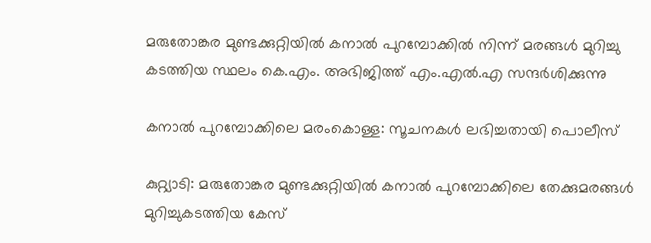മരുതോങ്കര മുണ്ടക്കുറ്റിയിൽ കനാൽ പുറമ്പോക്കിൽ നിന്ന് മരങ്ങൾ മുറിച്ചു കടത്തിയ സ്ഥലം കെ.എം. അഭിജിത്ത് എം.എൽ.എ സന്ദർശിക്കുന്നു

കനാൽ പുറമ്പോക്കിലെ മരംകൊള്ള: സൂചനകൾ ലഭിച്ചതായി പൊലീസ്

കുറ്റ്യാടി: മരുതോങ്കര മുണ്ടക്കുറ്റിയിൽ കനാൽ പുറമ്പോക്കിലെ തേക്കുമരങ്ങൾ മുറിച്ചുകടത്തിയ കേസ്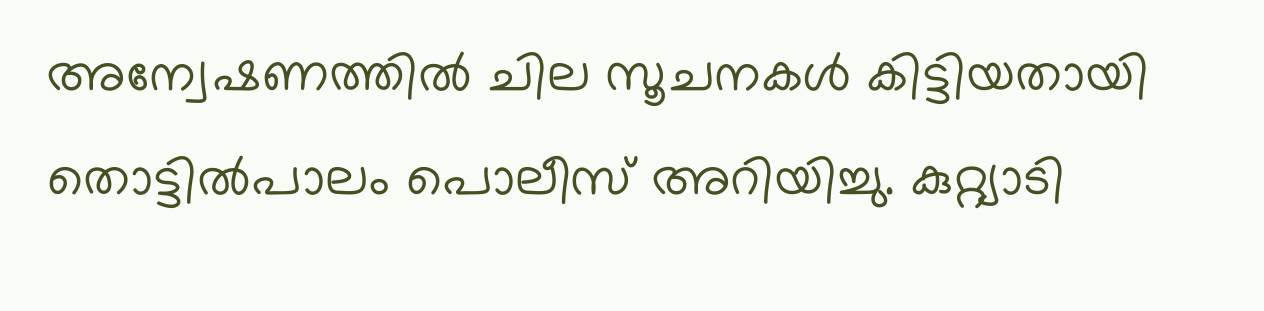അന്വേഷണത്തിൽ ചില സൂചനകൾ കിട്ടിയതായി തൊട്ടിൽപാലം പൊലീസ് അറിയിച്ചു. കുറ്റ്യാടി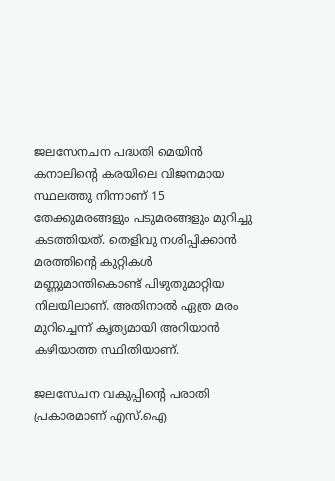ജലസേനചന പദ്ധതി മെയിൻ കനാലിന്റെ കരയിലെ വിജനമായ സ്ഥലത്തു നിന്നാണ് 15 തേക്കുമരങ്ങളും പടുമരങ്ങളും മുറിച്ചു കടത്തിയത്. തെളിവു നശിപ്പിക്കാൻ മരത്തിന്റെ കുറ്റികൾ മണ്ണുമാന്തികൊണ്ട് പിഴുതുമാറ്റിയ നിലയിലാണ്. അതിനാൽ ഏത്ര മരം മുറിച്ചെന്ന് കൃത്യമായി അറിയാൻ കഴിയാത്ത സ്ഥിതിയാണ്.

ജലസേചന വകുപ്പിന്റെ പരാതി പ്രകാരമാണ് എസ്.ഐ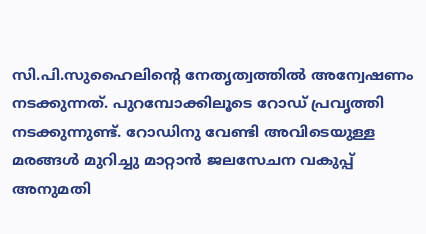സി.പി.സുഹൈലിന്റെ നേതൃത്വത്തിൽ അന്വേഷണം നടക്കുന്നത്. പുറമ്പോക്കിലൂടെ റോഡ് പ്രവൃത്തി നടക്കുന്നുണ്ട്. റോഡിനു വേണ്ടി അവിടെയുള്ള മരങ്ങൾ മുറിച്ചു മാറ്റാൻ ജലസേചന വകുപ്പ് അനുമതി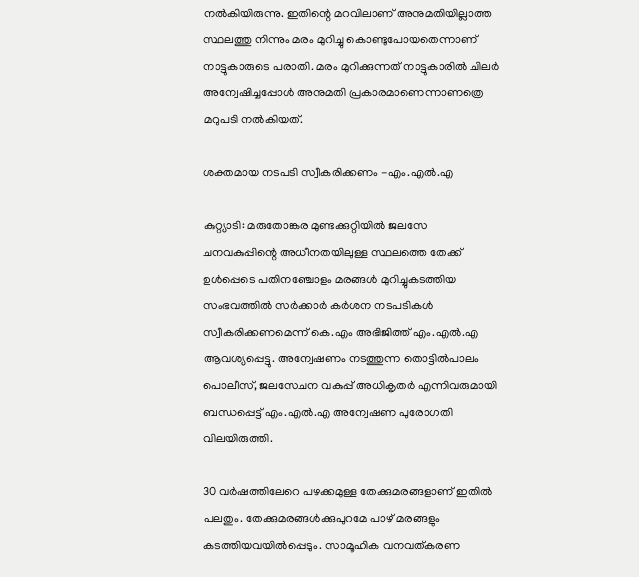നൽകിയിരുന്നു. ഇതിന്റെ മറവിലാണ് അനുമതിയില്ലാത്ത സ്ഥലത്തു നിന്നും മരം മുറിച്ചു കൊണ്ടുപോയതെന്നാണ് നാട്ടുകാരുടെ പരാതി. മരം മുറിക്കുന്നത് നാട്ടുകാരിൽ ചിലർ അന്വേഷിച്ചപ്പോൾ അനുമതി പ്രകാരമാണെന്നാണത്രെ മറുപടി നൽകിയത്.

ശക്തമായ നടപടി സ്വീകരിക്കണം -എം.എൽ.എ

കുറ്റ്യാടി: മരുതോങ്കര മുണ്ടക്കുറ്റിയിൽ ജലസേ ചനവകുപ്പിന്റെ അധീനതയിലുള്ള സ്ഥലത്തെ തേക്ക് ഉൾപ്പെടെ പതിനഞ്ചോളം മരങ്ങൾ മുറിച്ചുകടത്തിയ സംഭവത്തിൽ സർക്കാർ കർശന നടപടികൾ സ്വീകരിക്കണമെന്ന് കെ.എം അഭിജിത്ത് എം.എൽ.എ ആവശ്യപ്പെട്ടു. അന്വേഷണം നടത്തുന്ന തൊട്ടിൽപാലം പൊലീസ്, ജലസേചന വകുപ്പ് അധികൃതർ എന്നിവരുമായി ബന്ധപ്പെട്ട് എം.എൽ.എ അന്വേഷണ പുരോഗതി വിലയിരുത്തി.

30 വർഷത്തിലേറെ പഴക്കമുള്ള തേക്കുമരങ്ങളാണ് ഇതിൽ പലതും. തേക്കുമരങ്ങൾക്കുപുറമേ പാഴ് മരങ്ങളും കടത്തിയവയിൽപ്പെടും. സാമൂഹിക വനവത്കരണ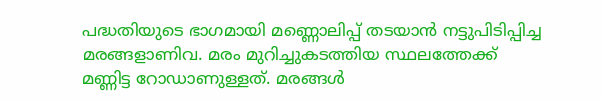പദ്ധതിയുടെ ഭാഗമായി മണ്ണൊലിപ്പ് തടയാൻ നട്ടുപിടിപ്പിച്ച മരങ്ങളാണിവ. മരം മുറിച്ചുകടത്തിയ സ്ഥലത്തേക്ക് മണ്ണിട്ട റോഡാണുള്ളത്. മരങ്ങൾ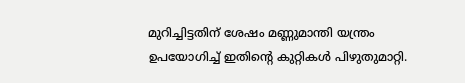മുറിച്ചിട്ടതിന് ശേഷം മണ്ണുമാന്തി യന്ത്രം ഉപയോഗിച്ച് ഇതിന്റെ കുറ്റികൾ പിഴുതുമാറ്റി.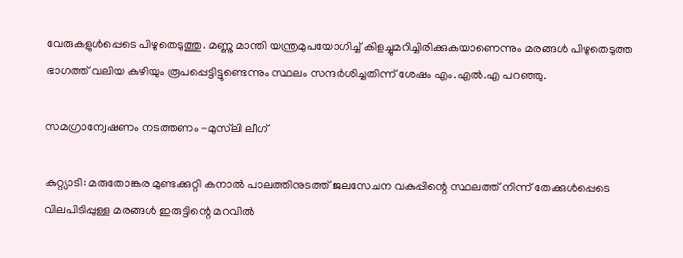വേരുകളുൾപ്പെടെ പിഴുതെടുത്തു. മണ്ണു മാന്തി യന്ത്രമുപയോഗിച്ച് കിളച്ചുമറിച്ചിരിക്കുകയാണെന്നും മരങ്ങൾ പിഴുതെടുത്ത ഭാഗത്ത് വലിയ കുഴിയും രൂപപ്പെട്ടിട്ടുണ്ടെന്നും സ്ഥലം സന്ദർശിച്ചതിന്ന് ശേഷം എം.എൽ.എ പറഞ്ഞു.

സമഗ്രാന്വേഷണം നടത്തണം -മുസ്‍ലി ലീഗ്

കുറ്റ്യാടി: മരുതോങ്കര മുണ്ടക്കുറ്റി കനാൽ പാലത്തിനുടത്ത് ജലസേചന വകുപ്പിന്റെ സ്ഥലത്ത് നിന്ന് തേക്കുൾപ്പെടെ വിലപിടിപ്പുള്ള മരങ്ങൾ ഇരുട്ടിന്റെ മറവിൽ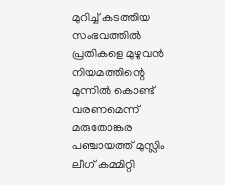മുറിച്ച് കടത്തിയ സംഭവത്തിൽ പ്രതികളെ മുഴുവൻ നിയമത്തിന്റെ മുന്നിൽ കൊണ്ട് വരണമെന്ന് മരുതോങ്കര പഞ്ചായത്ത് മുസ്ലിം ലീഗ് കമ്മിറ്റി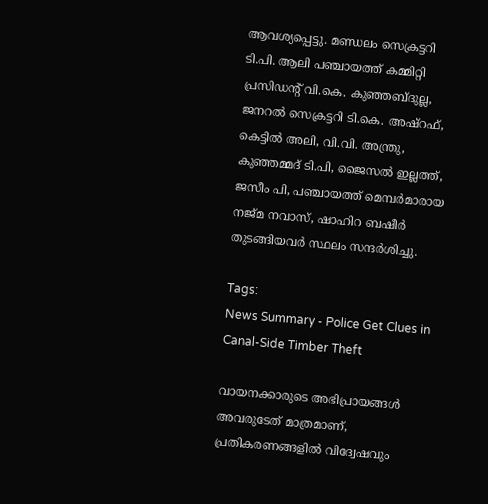ആവശ്യപ്പെട്ടു. മണ്ഡലം സെക്രട്ടറി ടി.പി. ആലി പഞ്ചായത്ത് കമ്മിറ്റി പ്രസിഡന്റ് വി.കെ. കുഞ്ഞബ്‌ദുല്ല, ജനറൽ സെക്രട്ടറി ടി.കെ. അഷ്‌റഫ്, കെട്ടിൽ അലി, വി.വി. അന്ത്രു, കുഞ്ഞമ്മദ് ടി.പി, ജൈസൽ ഇല്ലത്ത്, ജസീം പി, പഞ്ചായത്ത് മെമ്പർമാരായ നജ്മ നവാസ്, ഷാഹിറ ബഷീർ തുടങ്ങിയവർ സ്ഥലം സന്ദർശിച്ചു.

Tags:
News Summary - Police Get Clues in Canal-Side Timber Theft

വായനക്കാരുടെ അഭിപ്രായങ്ങള്‍ അവരുടേത് മാത്രമാണ്, പ്രതികരണങ്ങളിൽ വിദ്വേഷവും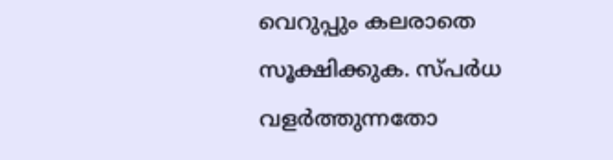വെറുപ്പും കലരാതെ സൂക്ഷിക്കുക. സ്പർധ വളർത്തുന്നതോ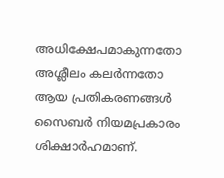അധിക്ഷേപമാകുന്നതോ അശ്ലീലം കലർന്നതോ ആയ പ്രതികരണങ്ങൾ സൈബർ നിയമപ്രകാരം ശിക്ഷാർഹമാണ്.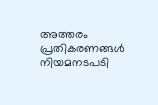അത്തരം പ്രതികരണങ്ങൾ നിയമനടപടി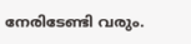നേരിടേണ്ടി വരും.